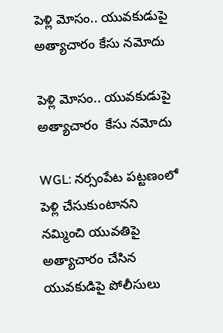పెళ్లి మోసం.. యువకుడుపై అత్యాచారం కేసు నమోదు

పెళ్లి మోసం.. యువకుడుపై అత్యాచారం  కేసు నమోదు

WGL: నర్సంపేట పట్టణంలో పెళ్లి చేసుకుంటానని నమ్మించి యువతిపై అత్యాచారం చేసిన యువకుడిపై పోలీసులు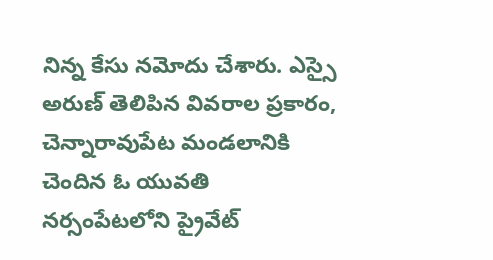నిన్న కేసు నమోదు చేశారు. ఎస్సై అరుణ్ తెలిపిన వివరాల ప్రకారం, చెన్నారావుపేట మండలానికి చెందిన ఓ యువతి నర్సంపేటలోని ప్రైవేట్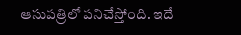ఆసుపత్రిలో పనిచేస్తోంది. ఇదే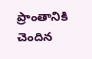ప్రాంతానికి చెందిన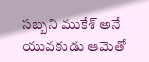సబ్బని ముకేశ్ అనే యువకుడు ఆమెతో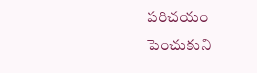పరిచయం పెంచుకుని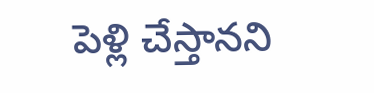పెళ్లి చేస్తానని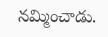నమ్మించాడు.